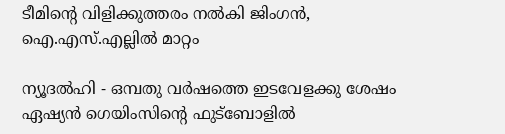ടീമിന്റെ വിളിക്കുത്തരം നല്‍കി ജിംഗന്‍, ഐ.എസ്.എല്ലില്‍ മാറ്റം

ന്യൂദല്‍ഹി - ഒമ്പതു വര്‍ഷത്തെ ഇടവേളക്കു ശേഷം ഏഷ്യന്‍ ഗെയിംസിന്റെ ഫുട്‌ബോളില്‍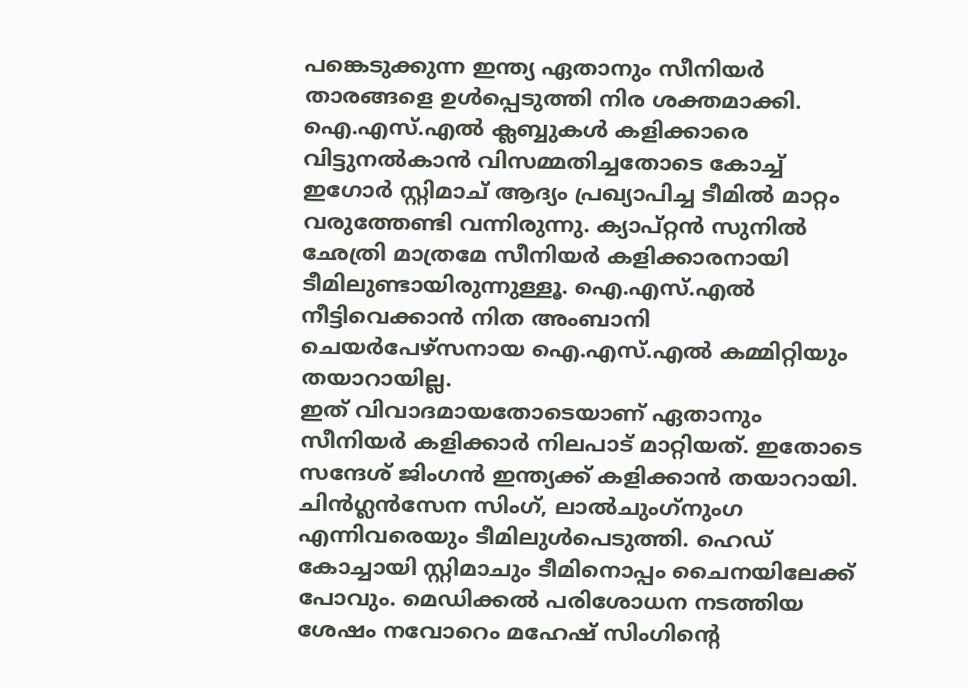പങ്കെടുക്കുന്ന ഇന്ത്യ ഏതാനും സീനിയര്‍ താരങ്ങളെ ഉള്‍പ്പെടുത്തി നിര ശക്തമാക്കി. ഐ.എസ്.എല്‍ ക്ലബ്ബുകള്‍ കളിക്കാരെ വിട്ടുനല്‍കാന്‍ വിസമ്മതിച്ചതോടെ കോച്ച് ഇഗോര്‍ സ്റ്റിമാച് ആദ്യം പ്രഖ്യാപിച്ച ടീമില്‍ മാറ്റം വരുത്തേണ്ടി വന്നിരുന്നു. ക്യാപ്റ്റന്‍ സുനില്‍ ഛേത്രി മാത്രമേ സീനിയര്‍ കളിക്കാരനായി ടീമിലുണ്ടായിരുന്നുള്ളൂ. ഐ.എസ്.എല്‍ നീട്ടിവെക്കാന്‍ നിത അംബാനി ചെയര്‍പേഴ്‌സനായ ഐ.എസ്.എല്‍ കമ്മിറ്റിയും തയാറായില്ല.
ഇത് വിവാദമായതോടെയാണ് ഏതാനും സീനിയര്‍ കളിക്കാര്‍ നിലപാട് മാറ്റിയത്. ഇതോടെ സന്ദേശ് ജിംഗന്‍ ഇന്ത്യക്ക് കളിക്കാന്‍ തയാറായി. ചിന്‍ഗ്ലന്‍സേന സിംഗ്, ലാല്‍ചുംഗ്‌നുംഗ എന്നിവരെയും ടീമിലുള്‍പെടുത്തി. ഹെഡ് കോച്ചായി സ്റ്റിമാചും ടീമിനൊപ്പം ചൈനയിലേക്ക് പോവും. മെഡിക്കല്‍ പരിശോധന നടത്തിയ ശേഷം നവോറെം മഹേഷ് സിംഗിന്റെ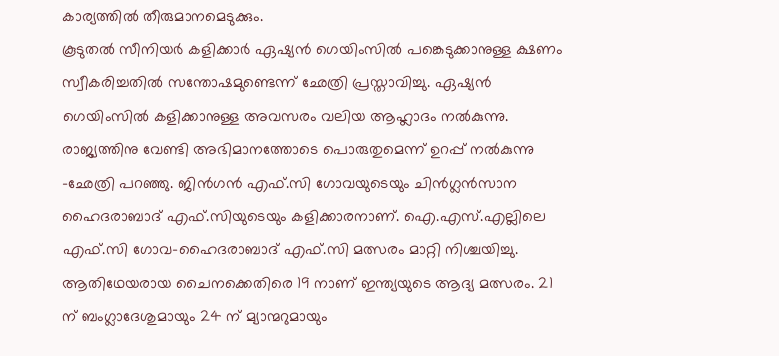കാര്യത്തില്‍ തീരുമാനമെടുക്കും.
കൂടുതല്‍ സീനിയര്‍ കളിക്കാര്‍ ഏഷ്യന്‍ ഗെയിംസില്‍ പങ്കെടുക്കാനുള്ള ക്ഷണം സ്വീകരിച്ചതില്‍ സന്തോഷമുണ്ടെന്ന് ഛേത്രി പ്രസ്താവിച്ചു. ഏഷ്യന്‍ ഗെയിംസില്‍ കളിക്കാനുള്ള അവസരം വലിയ ആഹ്ലാദം നല്‍കുന്നു. രാജ്യത്തിനു വേണ്ടി അഭിമാനത്തോടെ പൊരുതുമെന്ന് ഉറപ്പ് നല്‍കുന്നു -ഛേത്രി പറഞ്ഞു. ജിന്‍ഗന്‍ എഫ്.സി ഗോവയുടെയും ചിന്‍ഗ്ലന്‍സാന ഹൈദരാബാദ് എഫ്.സിയുടെയും കളിക്കാരനാണ്. ഐ.എസ്.എല്ലിലെ എഫ്.സി ഗോവ-ഹൈദരാബാദ് എഫ്.സി മത്സരം മാറ്റി നിശ്ചയിച്ചു.
ആതിഥേയരായ ചൈനക്കെതിരെ 19 നാണ് ഇന്ത്യയുടെ ആദ്യ മത്സരം. 21 ന് ബംഗ്ലാദേശുമായും 24 ന് മ്യാന്മറുമായും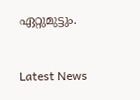ഏറ്റുമുട്ടും.


Latest News